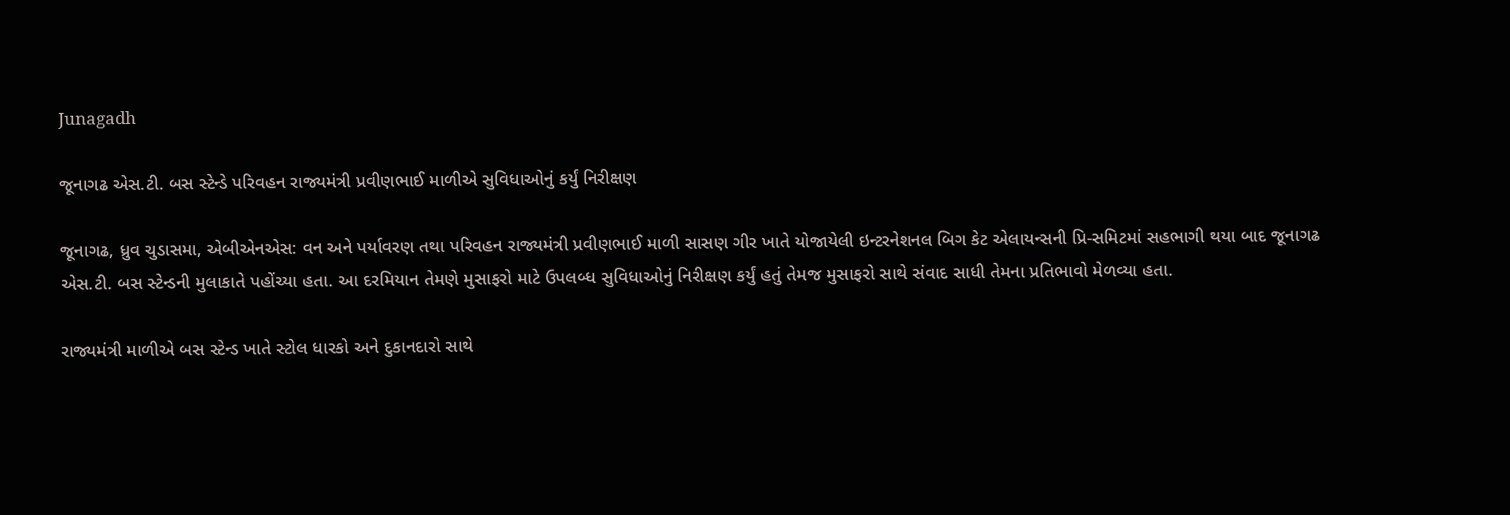Junagadh

જૂનાગઢ એસ.ટી. બસ સ્ટેન્ડે પરિવહન રાજ્યમંત્રી પ્રવીણભાઈ માળીએ સુવિધાઓનું કર્યું નિરીક્ષણ

જૂનાગઢ, ધ્રુવ ચુડાસમા, એબીએનએસ: વન અને પર્યાવરણ તથા પરિવહન રાજ્યમંત્રી પ્રવીણભાઈ માળી સાસણ ગીર ખાતે યોજાયેલી ઇન્ટરનેશનલ બિગ કેટ એલાયન્સની પ્રિ-સમિટમાં સહભાગી થયા બાદ જૂનાગઢ એસ.ટી. બસ સ્ટેન્ડની મુલાકાતે પહોંચ્યા હતા. આ દરમિયાન તેમણે મુસાફરો માટે ઉપલબ્ધ સુવિધાઓનું નિરીક્ષણ કર્યું હતું તેમજ મુસાફરો સાથે સંવાદ સાધી તેમના પ્રતિભાવો મેળવ્યા હતા.

રાજ્યમંત્રી માળીએ બસ સ્ટેન્ડ ખાતે સ્ટોલ ધારકો અને દુકાનદારો સાથે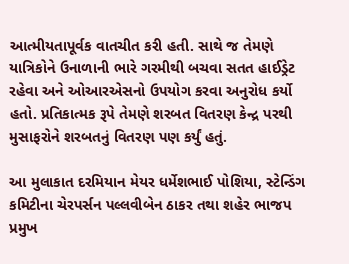આત્મીયતાપૂર્વક વાતચીત કરી હતી. સાથે જ તેમણે યાત્રિકોને ઉનાળાની ભારે ગરમીથી બચવા સતત હાઈડ્રેટ રહેવા અને ઓઆરએસનો ઉપયોગ કરવા અનુરોધ કર્યો હતો. પ્રતિકાત્મક રૂપે તેમણે શરબત વિતરણ કેન્દ્ર પરથી મુસાફરોને શરબતનું વિતરણ પણ કર્યું હતું.

આ મુલાકાત દરમિયાન મેયર ધર્મેશભાઈ પોશિયા, સ્ટેન્ડિંગ કમિટીના ચેરપર્સન પલ્લવીબેન ઠાકર તથા શહેર ભાજપ પ્રમુખ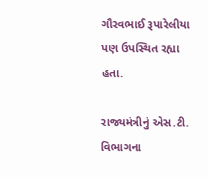ગૌરવભાઈ રૂપારેલીયા પણ ઉપસ્થિત રહ્યા હતા.

રાજ્યમંત્રીનું એસ.ટી. વિભાગના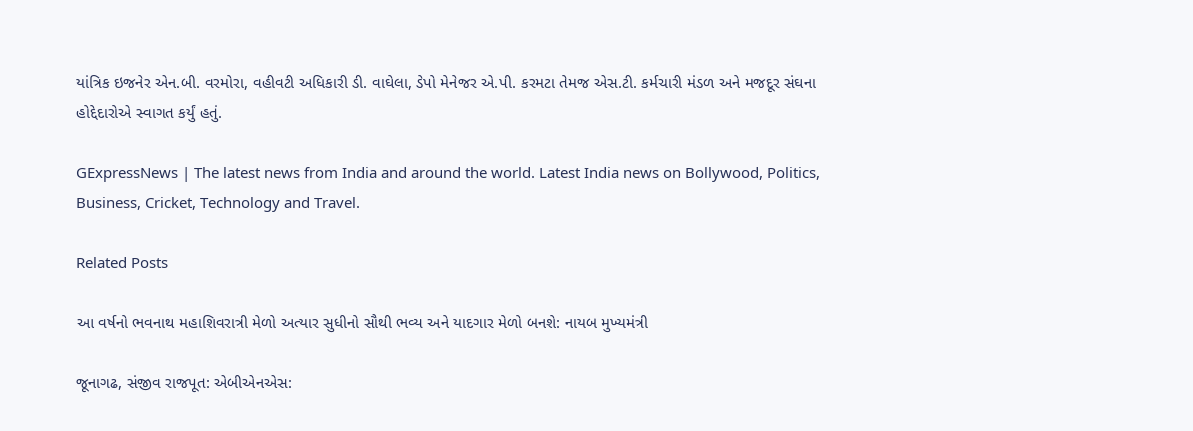યાંત્રિક ઇજનેર એન.બી. વરમોરા, વહીવટી અધિકારી ડી. વાઘેલા, ડેપો મેનેજર એ.પી. કરમટા તેમજ એસ.ટી. કર્મચારી મંડળ અને મજદૂર સંઘના હોદ્દેદારોએ સ્વાગત કર્યું હતું.

GExpressNews | The latest news from India and around the world. Latest India news on Bollywood, Politics, Business, Cricket, Technology and Travel.

Related Posts

આ વર્ષનો ભવનાથ મહાશિવરાત્રી મેળો અત્યાર સુધીનો સૌથી ભવ્ય અને યાદગાર મેળો બનશે: નાયબ મુખ્યમંત્રી

જૂનાગઢ, સંજીવ રાજપૂત: એબીએનએસ: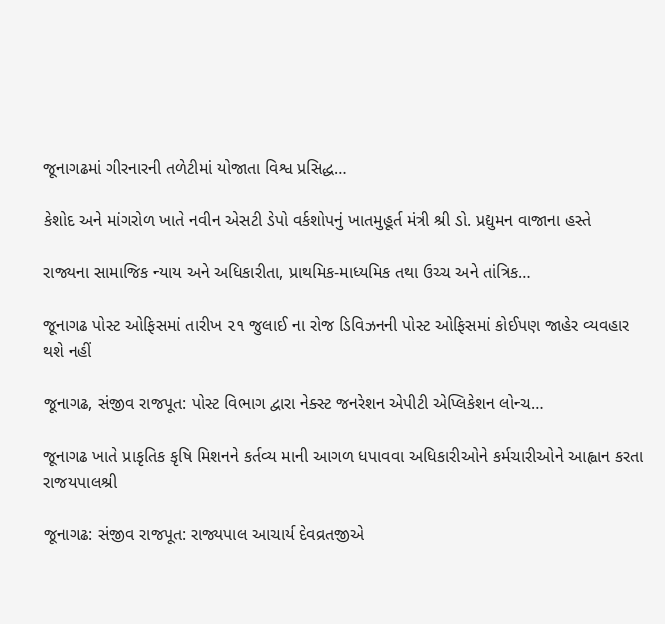જૂનાગઢમાં ગીરનારની તળેટીમાં યોજાતા વિશ્વ પ્રસિદ્ધ…

કેશોદ અને માંગરોળ ખાતે નવીન એસટી ડેપો વર્કશોપનું ખાતમુહૂર્ત મંત્રી શ્રી ડો. પ્રદ્યુમન વાજાના હસ્તે

રાજ્યના સામાજિક ન્યાય અને અધિકારીતા, પ્રાથમિક-માધ્યમિક તથા ઉચ્ચ અને તાંત્રિક…

જૂનાગઢ પોસ્ટ ઓફિસમાં તારીખ ૨૧ જુલાઈ ના રોજ ડિવિઝનની પોસ્ટ ઓફિસમાં કોઈપણ જાહેર વ્યવહાર થશે નહીં

જૂનાગઢ, સંજીવ રાજપૂત: પોસ્ટ વિભાગ દ્વારા નેક્સ્ટ જનરેશન એપીટી એપ્લિકેશન લોન્ચ…

જૂનાગઢ ખાતે પ્રાકૃતિક કૃષિ મિશનને કર્તવ્ય માની આગળ ધપાવવા અધિકારીઓને કર્મચારીઓને આહ્વાન કરતા રાજયપાલશ્રી

જૂનાગઢ: સંજીવ રાજપૂત: રાજ્યપાલ આચાર્ય દેવવ્રતજીએ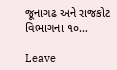જૂનાગઢ અને રાજકોટ વિભાગના ૧૦…

Leave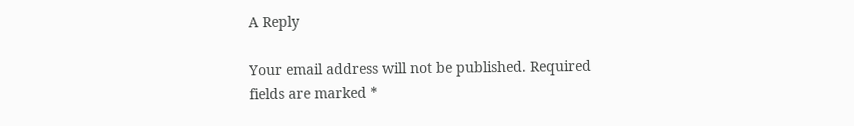A Reply

Your email address will not be published. Required fields are marked *